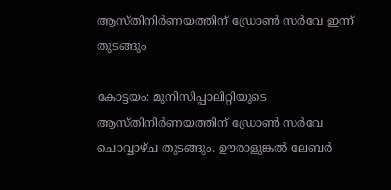ആസ്തിനിർണയത്തിന് ഡ്രോൺ സർവേ ഇന്ന് തുടങ്ങും

കോട്ടയം: മുനിസിപ്പാലിറ്റിയുടെ ആസ്തിനിർണയത്തിന് ഡ്രോൺ സർവേ ചൊവ്വാഴ്ച തുടങ്ങും. ഊരാളുങ്കൽ ലേബർ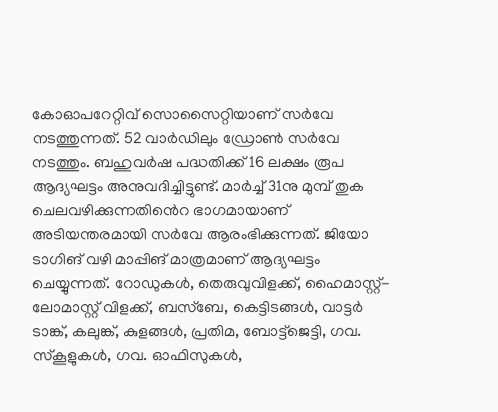കോഓപറേറ്റിവ് സൊസൈറ്റിയാണ് സർവേ നടത്തുന്നത്. 52 വാർഡിലും ഡ്രോൺ സർവേ നടത്തും. ബഹുവർഷ പദ്ധതിക്ക് 16 ലക്ഷം രൂപ ആദ്യഘട്ടം അനുവദിച്ചിട്ടുണ്ട്. മാർച്ച് 31നു മുമ്പ് തുക ചെലവഴിക്കുന്നതി‍ൻെറ ഭാഗമായാണ് അടിയന്തരമായി സർവേ ആരംഭിക്കുന്നത്. ജിയോ ടാഗിങ് വഴി മാപ്പിങ് മാത്രമാണ് ആദ്യഘട്ടം ചെയ്യുന്നത്. റോഡുകൾ, തെരുവുവിളക്ക്, ഹൈമാസ്റ്റ്-ലോമാസ്റ്റ് വിളക്ക്, ബസ്ബേ, കെട്ടിടങ്ങൾ, വാട്ടർ ടാങ്ക്, കലുങ്ക്, കുളങ്ങൾ, പ്രതിമ, ബോട്ട്ജെട്ടി, ഗവ. സ്കൂളുകൾ, ഗവ. ഓഫിസുകൾ,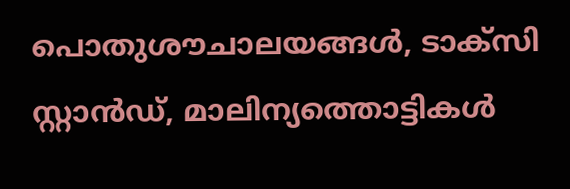പൊതുശൗചാലയങ്ങൾ, ടാക്സി സ്റ്റാൻഡ്, മാലിന്യത്തൊട്ടികൾ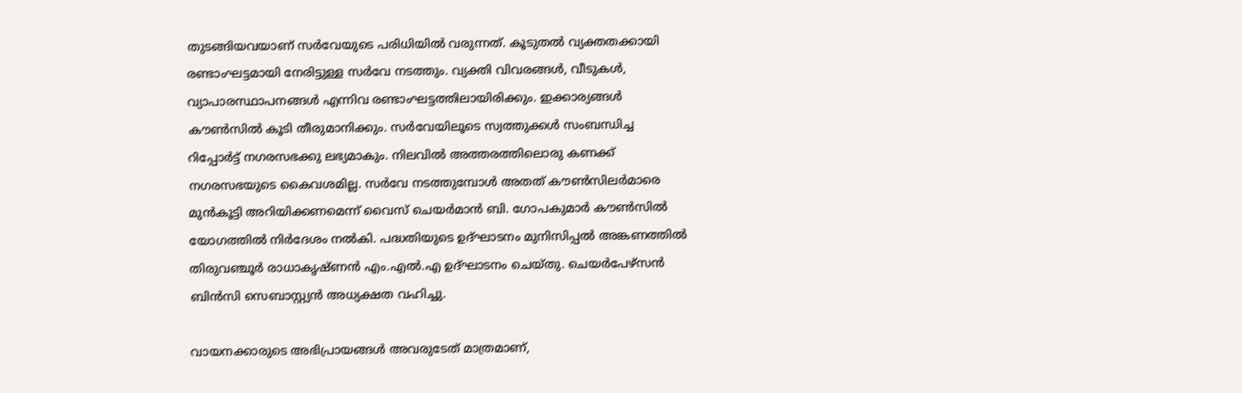തുടങ്ങിയവയാണ് സർവേയുടെ പരിധിയിൽ വരുന്നത്. കൂടുതൽ വ്യക്തതക്കായി രണ്ടാംഘട്ടമായി നേരിട്ടുള്ള സർവേ നടത്തും. വ്യക്തി വിവരങ്ങൾ, വീടുകൾ, വ്യാപാരസ്ഥാപനങ്ങൾ എന്നിവ രണ്ടാംഘട്ടത്തിലായിരിക്കും. ഇക്കാര്യങ്ങൾ കൗൺസിൽ കൂടി തീരുമാനിക്കും. സർവേയിലൂടെ സ്വത്തുക്കൾ സംബന്ധിച്ച റിപ്പോർട്ട് നഗരസഭക്കു ലഭ്യമാകും. നിലവിൽ അത്തരത്തിലൊരു കണക്ക് നഗരസഭയുടെ കൈവശമില്ല. സർവേ നടത്തുമ്പോൾ അതത് കൗൺസിലർമാരെ മുൻകൂട്ടി അറിയിക്കണമെന്ന് വൈസ് ചെയർമാൻ ബി. ഗോപകുമാർ കൗൺസിൽ യോഗത്തിൽ നിർദേശം നൽകി. പദ്ധതിയുടെ ഉദ്ഘാടനം മുനിസിപ്പൽ അങ്കണത്തിൽ തിരുവഞ്ചൂർ രാധാകൃഷ്ണൻ എം.എൽ.എ ഉദ്ഘാടനം ചെയ്തു. ചെയർപേഴ്സൻ ബിൻസി സെബാസ്റ്റ്യൻ അധ്യക്ഷത വഹിച്ചു.

വായനക്കാരുടെ അഭിപ്രായങ്ങള്‍ അവരുടേത് മാത്രമാണ്,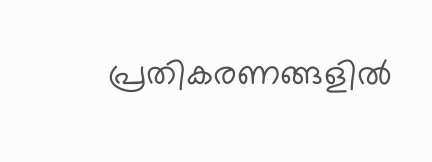പ്രതികരണങ്ങളിൽ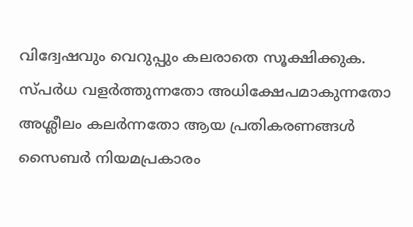വിദ്വേഷവും വെറുപ്പും കലരാതെ സൂക്ഷിക്കുക. സ്പർധ വളർത്തുന്നതോ അധിക്ഷേപമാകുന്നതോ അശ്ലീലം കലർന്നതോ ആയ പ്രതികരണങ്ങൾ സൈബർ നിയമപ്രകാരം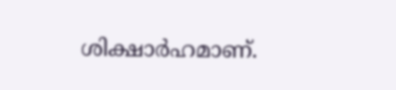ശിക്ഷാർഹമാണ്.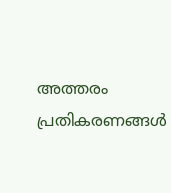അത്തരം പ്രതികരണങ്ങൾ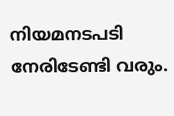നിയമനടപടി നേരിടേണ്ടി വരും.